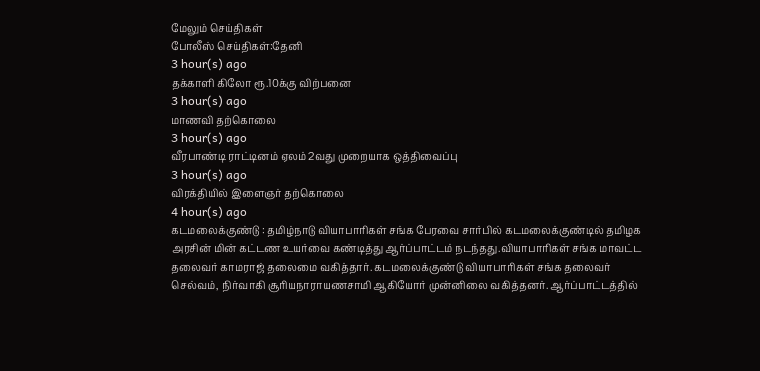மேலும் செய்திகள்
போலீஸ் செய்திகள்:தேனி
3 hour(s) ago
தக்காளி கிலோ ரூ.10க்கு விற்பனை
3 hour(s) ago
மாணவி தற்கொலை
3 hour(s) ago
வீரபாண்டி ராட்டினம் ஏலம் 2வது முறையாக ஒத்திவைப்பு
3 hour(s) ago
விரக்தியில் இளைஞர் தற்கொலை
4 hour(s) ago
கடமலைக்குண்டு : தமிழ்நாடு வியாபாரிகள் சங்க பேரவை சார்பில் கடமலைக்குண்டில் தமிழக அரசின் மின் கட்டண உயர்வை கண்டித்து ஆர்ப்பாட்டம் நடந்தது.வியாபாரிகள் சங்க மாவட்ட தலைவர் காமராஜ் தலைமை வகித்தார். கடமலைக்குண்டு வியாபாரிகள் சங்க தலைவர் செல்வம், நிர்வாகி சூரியநாராயணசாமி ஆகியோர் முன்னிலை வகித்தனர். ஆர்ப்பாட்டத்தில்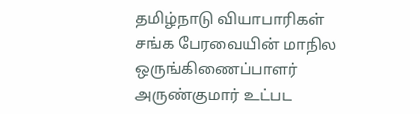தமிழ்நாடு வியாபாரிகள் சங்க பேரவையின் மாநில ஒருங்கிணைப்பாளர் அருண்குமார் உட்பட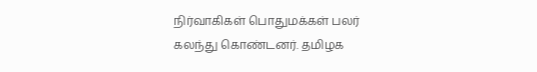நிர்வாகிகள் பொதுமக்கள் பலர் கலந்து கொண்டனர். தமிழக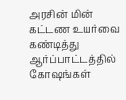அரசின் மின் கட்டண உயர்வை கண்டித்து ஆர்ப்பாட்டத்தில் கோஷங்கள்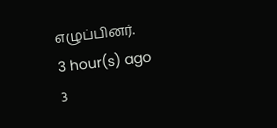எழுப்பினர்.
3 hour(s) ago
3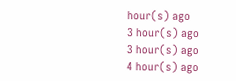hour(s) ago
3 hour(s) ago
3 hour(s) ago
4 hour(s) ago